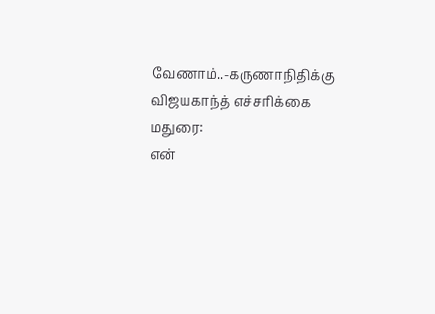வேணாம்..-கருணாநிதிக்கு விஜயகாந்த் எச்சரிக்கை
மதுரை:
என்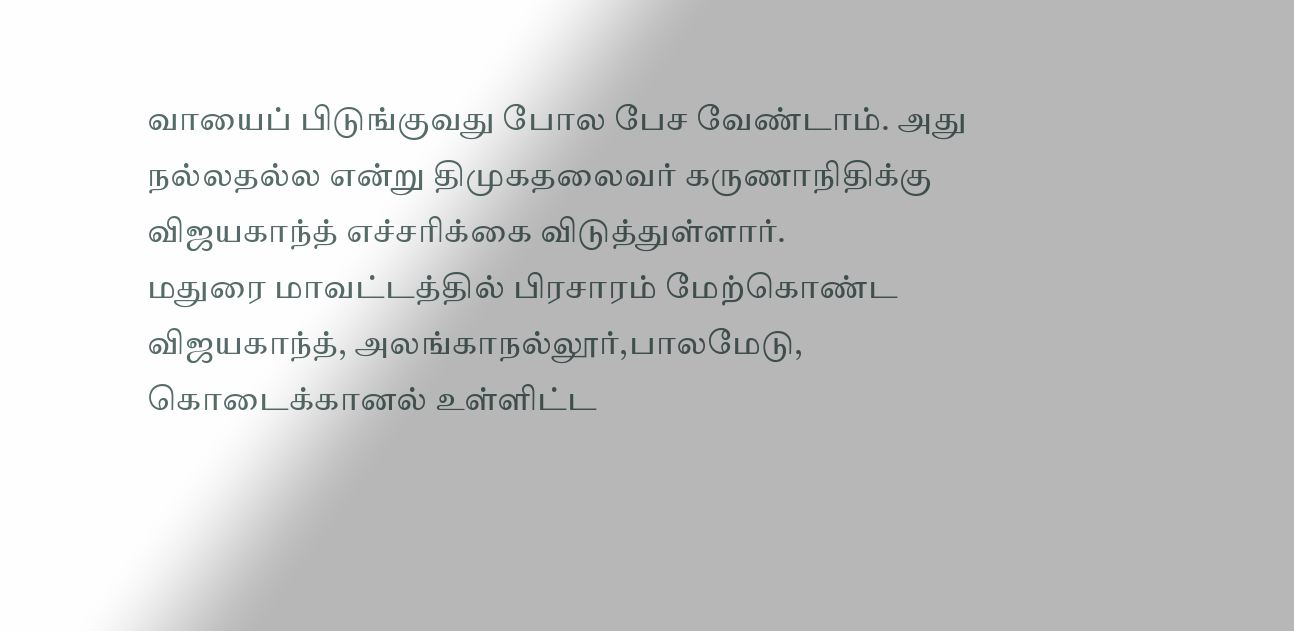வாயைப் பிடுங்குவது போல பேச வேண்டாம். அது நல்லதல்ல என்று திமுகதலைவர் கருணாநிதிக்கு விஜயகாந்த் எச்சரிக்கை விடுத்துள்ளார்.
மதுரை மாவட்டத்தில் பிரசாரம் மேற்கொண்ட விஜயகாந்த், அலங்காநல்லூர்,பாலமேடு, கொடைக்கானல் உள்ளிட்ட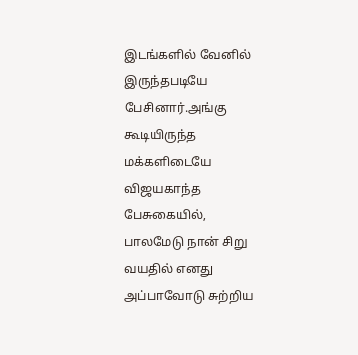இடங்களில் வேனில் இருந்தபடியே பேசினார்.அங்கு கூடியிருந்த மக்களிடையே விஜயகாந்த பேசுகையில்,
பாலமேடு நான் சிறு வயதில் எனது அப்பாவோடு சுற்றிய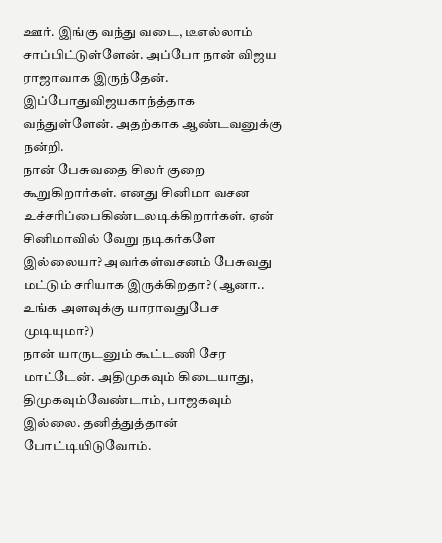ஊர். இங்கு வந்து வடை, டீஎல்லாம் சாப்பிட்டுள்ளேன். அப்போ நான் விஜய ராஜாவாக இருந்தேன். இப்போதுவிஜயகாந்த்தாக வந்துள்ளேன். அதற்காக ஆண்டவனுக்கு நன்றி.
நான் பேசுவதை சிலர் குறை கூறுகிறார்கள். எனது சினிமா வசன உச்சரிப்பைகிண்டலடிக்கிறார்கள். ஏன் சினிமாவில் வேறு நடிகர்களே இல்லையா? அவர்கள்வசனம் பேசுவது மட்டும் சரியாக இருக்கிறதா? (ஆனா.. உங்க அளவுக்கு யாராவதுபேச முடியுமா?)
நான் யாருடனும் கூட்டணி சேர மாட்டேன். அதிமுகவும் கிடையாது, திமுகவும்வேண்டாம், பாஜகவும் இல்லை. தனித்துத்தான் போட்டியிடுவோம்.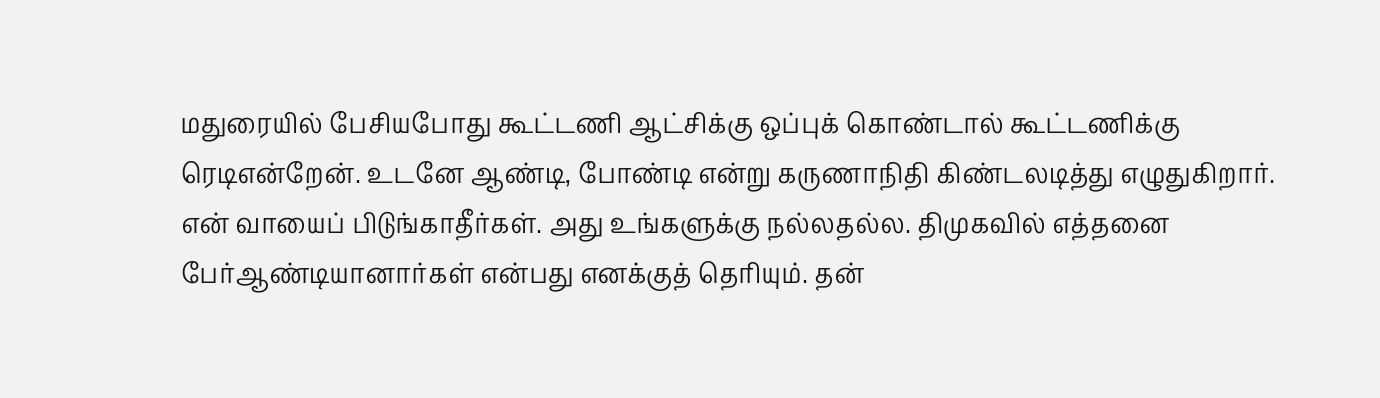மதுரையில் பேசியபோது கூட்டணி ஆட்சிக்கு ஒப்புக் கொண்டால் கூட்டணிக்கு ரெடிஎன்றேன். உடனே ஆண்டி, போண்டி என்று கருணாநிதி கிண்டலடித்து எழுதுகிறார்.
என் வாயைப் பிடுங்காதீர்கள். அது உங்களுக்கு நல்லதல்ல. திமுகவில் எத்தனை பேர்ஆண்டியானார்கள் என்பது எனக்குத் தெரியும். தன்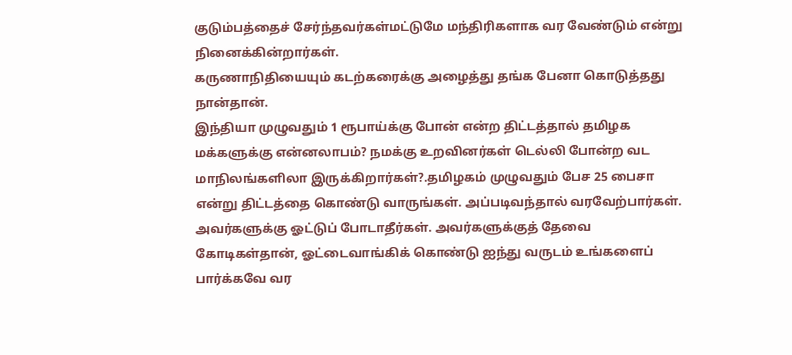குடும்பத்தைச் சேர்ந்தவர்கள்மட்டுமே மந்திரிகளாக வர வேண்டும் என்று நினைக்கின்றார்கள்.
கருணாநிதியையும் கடற்கரைக்கு அழைத்து தங்க பேனா கொடுத்தது நான்தான்.
இந்தியா முழுவதும் 1 ரூபாய்க்கு போன் என்ற திட்டத்தால் தமிழக மக்களுக்கு என்னலாபம்? நமக்கு உறவினர்கள் டெல்லி போன்ற வட மாநிலங்களிலா இருக்கிறார்கள்?.தமிழகம் முழுவதும் பேச 25 பைசா என்று திட்டத்தை கொண்டு வாருங்கள். அப்படிவந்தால் வரவேற்பார்கள்.
அவர்களுக்கு ஓட்டுப் போடாதீர்கள். அவர்களுக்குத் தேவை கோடிகள்தான், ஓட்டைவாங்கிக் கொண்டு ஐந்து வருடம் உங்களைப் பார்க்கவே வர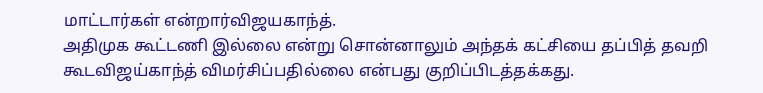மாட்டார்கள் என்றார்விஜயகாந்த்.
அதிமுக கூட்டணி இல்லை என்று சொன்னாலும் அந்தக் கட்சியை தப்பித் தவறி கூடவிஜய்காந்த் விமர்சிப்பதில்லை என்பது குறிப்பிடத்தக்கது.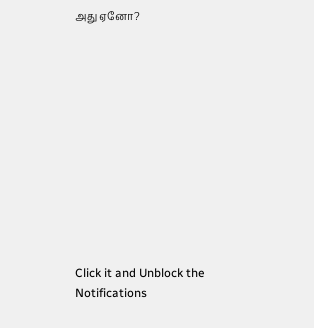அது ஏனோ?












Click it and Unblock the Notifications